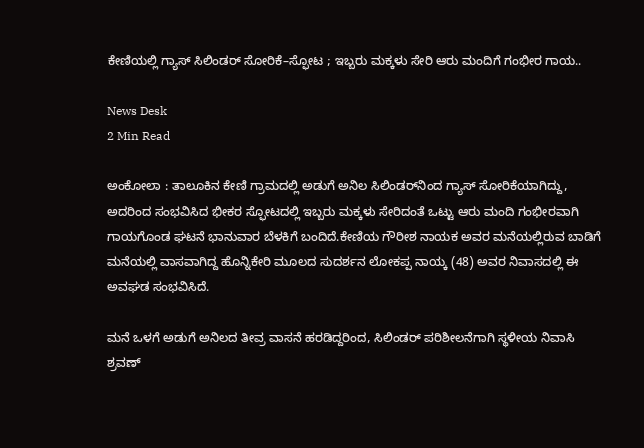ಕೇಣಿಯಲ್ಲಿ ಗ್ಯಾಸ್ ಸಿಲಿಂಡರ್ ಸೋರಿಕೆ–ಸ್ಫೋಟ ; ಇಬ್ಬರು ಮಕ್ಕಳು ಸೇರಿ ಆರು ಮಂದಿಗೆ ಗಂಭೀರ ಗಾಯ..

News Desk
2 Min Read

ಅಂಕೋಲಾ : ತಾಲೂಕಿನ ಕೇಣಿ ಗ್ರಾಮದಲ್ಲಿ ಅಡುಗೆ ಅನಿಲ ಸಿಲಿಂಡರ್‌ನಿಂದ ಗ್ಯಾಸ್ ಸೋರಿಕೆಯಾಗಿದ್ದು, ಅದರಿಂದ ಸಂಭವಿಸಿದ ಭೀಕರ ಸ್ಫೋಟದಲ್ಲಿ ಇಬ್ಬರು ಮಕ್ಕಳು ಸೇರಿದಂತೆ ಒಟ್ಟು ಆರು ಮಂದಿ ಗಂಭೀರವಾಗಿ ಗಾಯಗೊಂಡ ಘಟನೆ ಭಾನುವಾರ ಬೆಳಕಿಗೆ ಬಂದಿದೆ.ಕೇಣಿಯ ಗೌರೀಶ ನಾಯಕ ಅವರ ಮನೆಯಲ್ಲಿರುವ ಬಾಡಿಗೆ ಮನೆಯಲ್ಲಿ ವಾಸವಾಗಿದ್ದ ಹೊನ್ನಿಕೇರಿ ಮೂಲದ ಸುದರ್ಶನ ಲೋಕಪ್ಪ ನಾಯ್ಕ (48) ಅವರ ನಿವಾಸದಲ್ಲಿ ಈ ಅವಘಡ ಸಂಭವಿಸಿದೆ.

ಮನೆ ಒಳಗೆ ಅಡುಗೆ ಅನಿಲದ ತೀವ್ರ ವಾಸನೆ ಹರಡಿದ್ದರಿಂದ, ಸಿಲಿಂಡರ್ ಪರಿಶೀಲನೆಗಾಗಿ ಸ್ಥಳೀಯ ನಿವಾಸಿ ಶ್ರವಣ್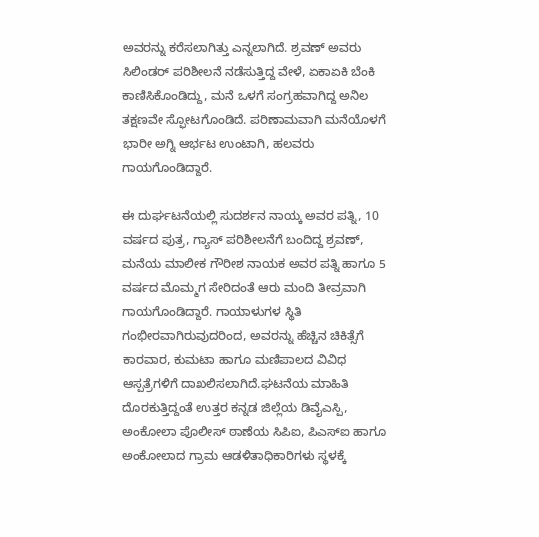ಅವರನ್ನು ಕರೆಸಲಾಗಿತ್ತು ಎನ್ನಲಾಗಿದೆ. ಶ್ರವಣ್ ಅವರು ಸಿಲಿಂಡರ್ ಪರಿಶೀಲನೆ ನಡೆಸುತ್ತಿದ್ದ ವೇಳೆ, ಏಕಾಏಕಿ ಬೆಂಕಿ ಕಾಣಿಸಿಕೊಂಡಿದ್ದು, ಮನೆ ಒಳಗೆ ಸಂಗ್ರಹವಾಗಿದ್ದ ಅನಿಲ ತಕ್ಷಣವೇ ಸ್ಫೋಟಗೊಂಡಿದೆ. ಪರಿಣಾಮವಾಗಿ ಮನೆಯೊಳಗೆ ಭಾರೀ ಅಗ್ನಿ ಆರ್ಭಟ ಉಂಟಾಗಿ, ಹಲವರು ಗಾಯಗೊಂಡಿದ್ದಾರೆ.

ಈ ದುರ್ಘಟನೆಯಲ್ಲಿ ಸುದರ್ಶನ ನಾಯ್ಕ ಅವರ ಪತ್ನಿ, 10 ವರ್ಷದ ಪುತ್ರ, ಗ್ಯಾಸ್ ಪರಿಶೀಲನೆಗೆ ಬಂದಿದ್ದ ಶ್ರವಣ್, ಮನೆಯ ಮಾಲೀಕ ಗೌರೀಶ ನಾಯಕ ಅವರ ಪತ್ನಿ ಹಾಗೂ 5 ವರ್ಷದ ಮೊಮ್ಮಗ ಸೇರಿದಂತೆ ಆರು ಮಂದಿ ತೀವ್ರವಾಗಿ ಗಾಯಗೊಂಡಿದ್ದಾರೆ. ಗಾಯಾಳುಗಳ ಸ್ಥಿತಿ ಗಂಭೀರವಾಗಿರುವುದರಿಂದ, ಅವರನ್ನು ಹೆಚ್ಚಿನ ಚಿಕಿತ್ಸೆಗೆ ಕಾರವಾರ, ಕುಮಟಾ ಹಾಗೂ ಮಣಿಪಾಲದ ವಿವಿಧ ಆಸ್ಪತ್ರೆಗಳಿಗೆ ದಾಖಲಿಸಲಾಗಿದೆ.ಘಟನೆಯ ಮಾಹಿತಿ ದೊರಕುತ್ತಿದ್ದಂತೆ ಉತ್ತರ ಕನ್ನಡ ಜಿಲ್ಲೆಯ ಡಿವೈಎಸ್ಪಿ, ಅಂಕೋಲಾ ಪೊಲೀಸ್ ಠಾಣೆಯ ಸಿಪಿಐ, ಪಿಎಸ್ಐ ಹಾಗೂ ಅಂಕೋಲಾದ ಗ್ರಾಮ ಆಡಳಿತಾಧಿಕಾರಿಗಳು ಸ್ಥಳಕ್ಕೆ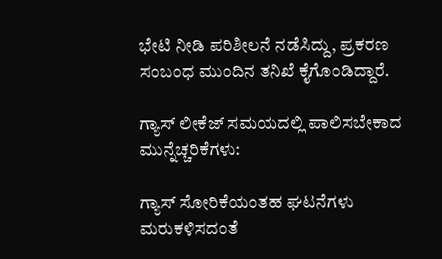ಭೇಟಿ ನೀಡಿ ಪರಿಶೀಲನೆ ನಡೆಸಿದ್ದು, ಪ್ರಕರಣ ಸಂಬಂಧ ಮುಂದಿನ ತನಿಖೆ ಕೈಗೊಂಡಿದ್ದಾರೆ.

ಗ್ಯಾಸ್ ಲೀಕೆಜ್ ಸಮಯದಲ್ಲಿ ಪಾಲಿಸಬೇಕಾದ ಮುನ್ನೆಚ್ಚರಿಕೆಗಳು:

ಗ್ಯಾಸ್ ಸೋರಿಕೆಯಂತಹ ಘಟನೆಗಳು ಮರುಕಳಿಸದಂತೆ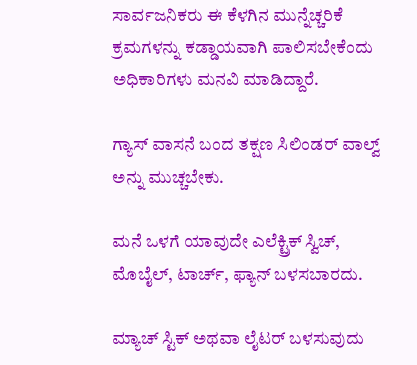ಸಾರ್ವಜನಿಕರು ಈ ಕೆಳಗಿನ ಮುನ್ನೆಚ್ಚರಿಕೆ ಕ್ರಮಗಳನ್ನು ಕಡ್ಡಾಯವಾಗಿ ಪಾಲಿಸಬೇಕೆಂದು ಅಧಿಕಾರಿಗಳು ಮನವಿ ಮಾಡಿದ್ದಾರೆ.

ಗ್ಯಾಸ್ ವಾಸನೆ ಬಂದ ತಕ್ಷಣ ಸಿಲಿಂಡರ್ ವಾಲ್ವ್ ಅನ್ನು ಮುಚ್ಚಬೇಕು.

ಮನೆ ಒಳಗೆ ಯಾವುದೇ ಎಲೆಕ್ಟ್ರಿಕ್ ಸ್ವಿಚ್, ಮೊಬೈಲ್, ಟಾರ್ಚ್, ಫ್ಯಾನ್ ಬಳಸಬಾರದು.

ಮ್ಯಾಚ್ ಸ್ಟಿಕ್ ಅಥವಾ ಲೈಟರ್ ಬಳಸುವುದು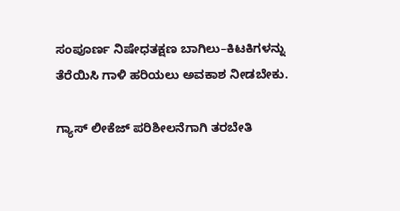ಸಂಪೂರ್ಣ ನಿಷೇಧತಕ್ಷಣ ಬಾಗಿಲು–ಕಿಟಕಿಗಳನ್ನು ತೆರೆಯಿಸಿ ಗಾಳಿ ಹರಿಯಲು ಅವಕಾಶ ನೀಡಬೇಕು.

ಗ್ಯಾಸ್ ಲೀಕೆಜ್ ಪರಿಶೀಲನೆಗಾಗಿ ತರಬೇತಿ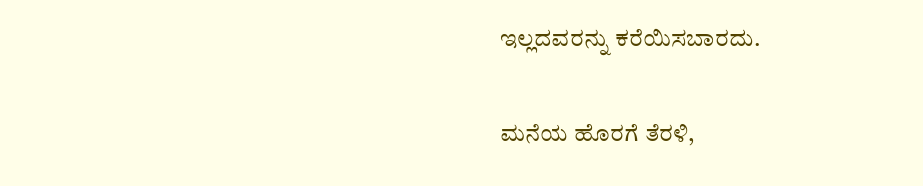ಇಲ್ಲದವರನ್ನು ಕರೆಯಿಸಬಾರದು.

ಮನೆಯ ಹೊರಗೆ ತೆರಳಿ,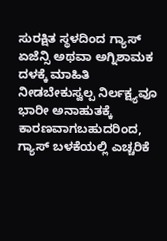ಸುರಕ್ಷಿತ ಸ್ಥಳದಿಂದ ಗ್ಯಾಸ್ ಏಜೆನ್ಸಿ ಅಥವಾ ಅಗ್ನಿಶಾಮಕ ದಳಕ್ಕೆ ಮಾಹಿತಿ ನೀಡಬೇಕುಸ್ವಲ್ಪ ನಿರ್ಲಕ್ಷ್ಯವೂ ಭಾರೀ ಅನಾಹುತಕ್ಕೆ ಕಾರಣವಾಗಬಹುದರಿಂದ, ಗ್ಯಾಸ್ ಬಳಕೆಯಲ್ಲಿ ಎಚ್ಚರಿಕೆ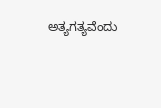ಅತ್ಯಗತ್ಯವೆಂದು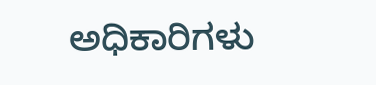ಅಧಿಕಾರಿಗಳು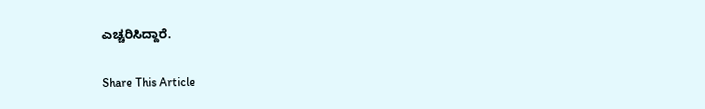ಎಚ್ಚರಿಸಿದ್ದಾರೆ.

Share This Article